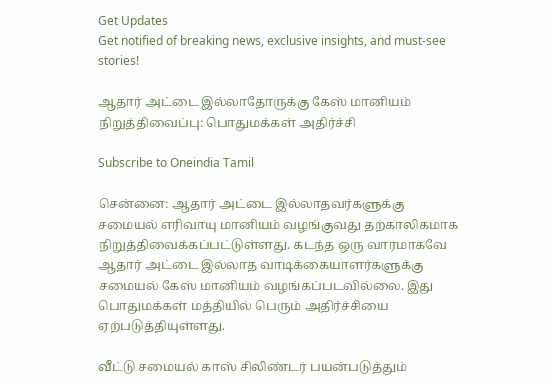Get Updates
Get notified of breaking news, exclusive insights, and must-see stories!

ஆதார் அட்டை இல்லாதோருக்கு கேஸ் மானியம் நிறுத்திவைப்பு: பொதுமக்கள் அதிர்ச்சி

Subscribe to Oneindia Tamil

சென்னை: ஆதார் அட்டை இல்லாதவர்களுக்கு சமையல் எரிவாயு மானியம் வழங்குவது தற்காலிகமாக நிறுத்திவைக்கப்பட்டுள்ளது. கடந்த ஒரு வாரமாகவே ஆதார் அட்டை இல்லாத வாடிக்கையாளர்களுக்கு சமையல் கேஸ் மானியம் வழங்கப்படவில்லை. இது பொதுமக்கள் மத்தியில் பெரும் அதிர்ச்சியை ஏற்படுத்தியுள்ளது.

வீட்டு சமையல் காஸ் சிலிண்டர் பயன்படுத்தும்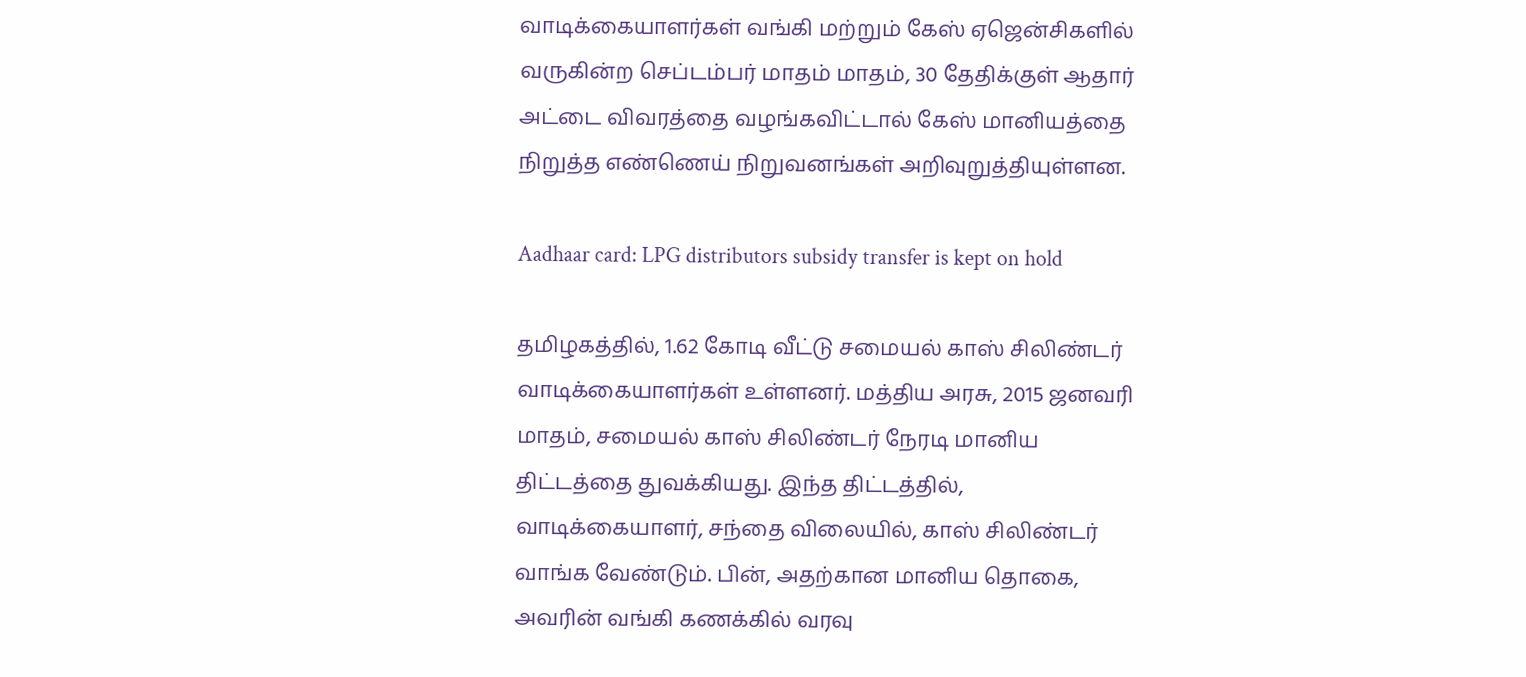வாடிக்கையாளர்கள் வங்கி மற்றும் கேஸ் ஏஜென்சிகளில் வருகின்ற செப்டம்பர் மாதம் மாதம், 30 தேதிக்குள் ஆதார் அட்டை விவரத்தை வழங்கவிட்டால் கேஸ் மானியத்தை நிறுத்த எண்ணெய் நிறுவனங்கள் அறிவுறுத்தியுள்ளன.

Aadhaar card: LPG distributors subsidy transfer is kept on hold

தமிழகத்தில், 1.62 கோடி வீட்டு சமையல் காஸ் சிலிண்டர் வாடிக்கையாளர்கள் உள்ளனர். மத்திய அரசு, 2015 ஜனவரி மாதம், சமையல் காஸ் சிலிண்டர் நேரடி மானிய திட்டத்தை துவக்கியது. இந்த திட்டத்தில், வாடிக்கையாளர், சந்தை விலையில், காஸ் சிலிண்டர் வாங்க வேண்டும். பின், அதற்கான மானிய தொகை, அவரின் வங்கி கணக்கில் வரவு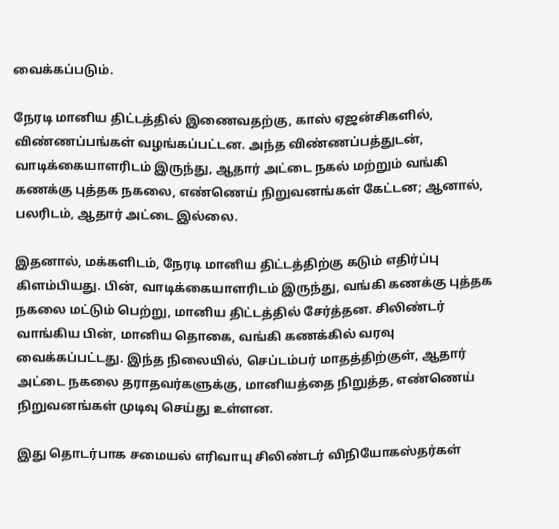வைக்கப்படும்.

நேரடி மானிய திட்டத்தில் இணைவதற்கு, காஸ் ஏஜன்சிகளில், விண்ணப்பங்கள் வழங்கப்பட்டன. அந்த விண்ணப்பத்துடன், வாடிக்கையாளரிடம் இருந்து, ஆதார் அட்டை நகல் மற்றும் வங்கி கணக்கு புத்தக நகலை, எண்ணெய் நிறுவனங்கள் கேட்டன; ஆனால், பலரிடம், ஆதார் அட்டை இல்லை.

இதனால், மக்களிடம், நேரடி மானிய திட்டத்திற்கு கடும் எதிர்ப்பு கிளம்பியது. பின், வாடிக்கையாளரிடம் இருந்து, வங்கி கணக்கு புத்தக நகலை மட்டும் பெற்று, மானிய திட்டத்தில் சேர்த்தன. சிலிண்டர் வாங்கிய பின், மானிய தொகை, வங்கி கணக்கில் வரவு வைக்கப்பட்டது. இந்த நிலையில், செப்டம்பர் மாதத்திற்குள், ஆதார் அட்டை நகலை தராதவர்களுக்கு, மானியத்தை நிறுத்த, எண்ணெய் நிறுவனங்கள் முடிவு செய்து உள்ளன.

இது தொடர்பாக சமையல் எரிவாயு சிலிண்டர் விநியோகஸ்தர்கள்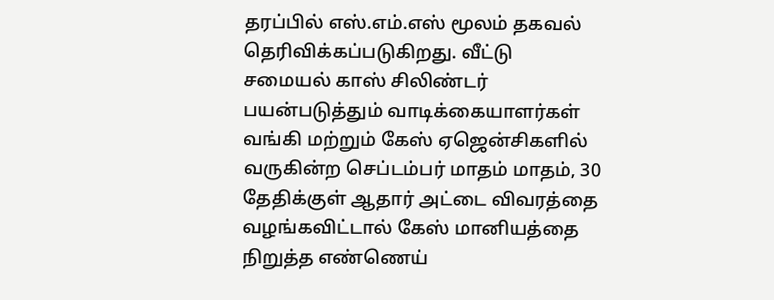தரப்பில் எஸ்.எம்.எஸ் மூலம் தகவல் தெரிவிக்கப்படுகிறது. வீட்டு சமையல் காஸ் சிலிண்டர் பயன்படுத்தும் வாடிக்கையாளர்கள் வங்கி மற்றும் கேஸ் ஏஜென்சிகளில் வருகின்ற செப்டம்பர் மாதம் மாதம், 30 தேதிக்குள் ஆதார் அட்டை விவரத்தை வழங்கவிட்டால் கேஸ் மானியத்தை நிறுத்த எண்ணெய்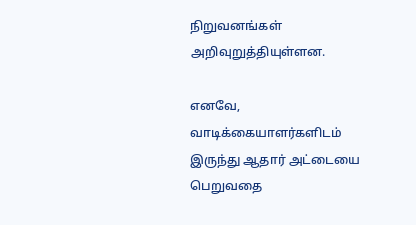நிறுவனங்கள் அறிவுறுத்தியுள்ளன.

எனவே, வாடிக்கையாளர்களிடம் இருந்து ஆதார் அட்டையை பெறுவதை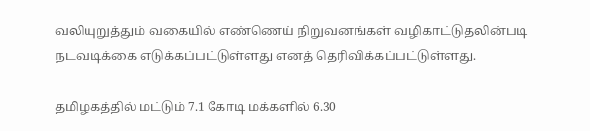வலியுறுத்தும் வகையில் எண்ணெய் நிறுவனங்கள் வழிகாட்டுதலின்படி நடவடிக்கை எடுக்கப்பட்டுள்ளது எனத் தெரிவிக்கப்பட்டுள்ளது.

தமிழகத்தில் மட்டும் 7.1 கோடி மக்களில் 6.30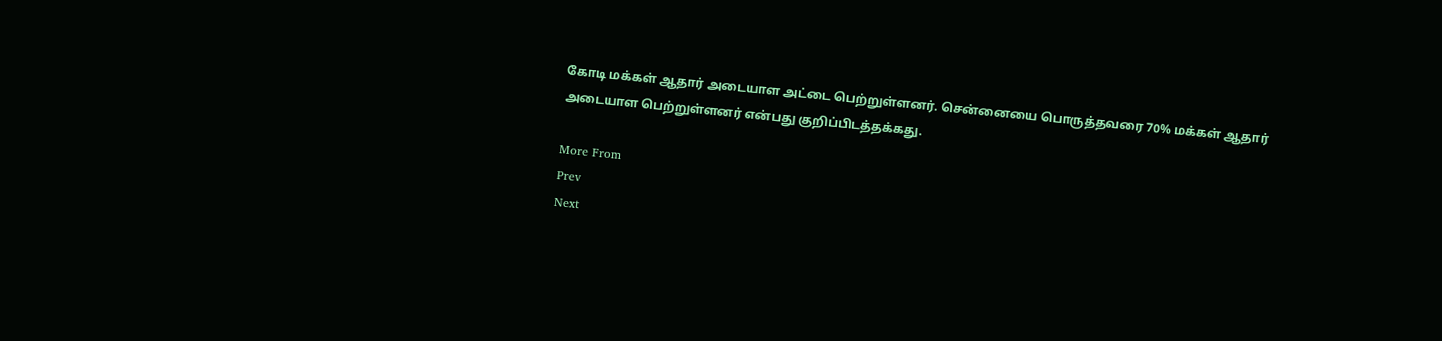கோடி மக்கள் ஆதார் அடையாள அட்டை பெற்றுள்ளனர். சென்னையை பொருத்தவரை 70% மக்கள் ஆதார் அடையாள பெற்றுள்ளனர் என்பது குறிப்பிடத்தக்கது.

More From
Prev
Next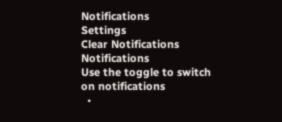Notifications
Settings
Clear Notifications
Notifications
Use the toggle to switch on notifications
  •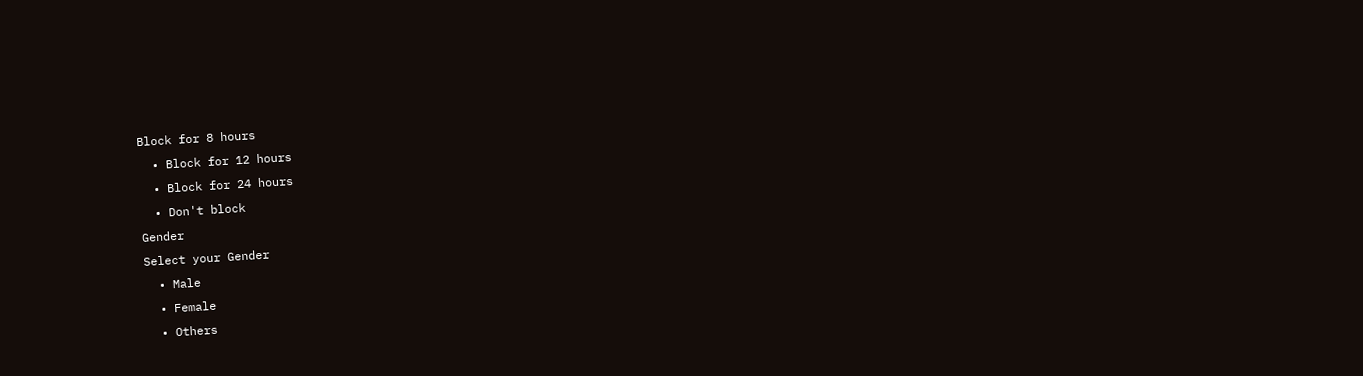Block for 8 hours
  • Block for 12 hours
  • Block for 24 hours
  • Don't block
Gender
Select your Gender
  • Male
  • Female
  • Others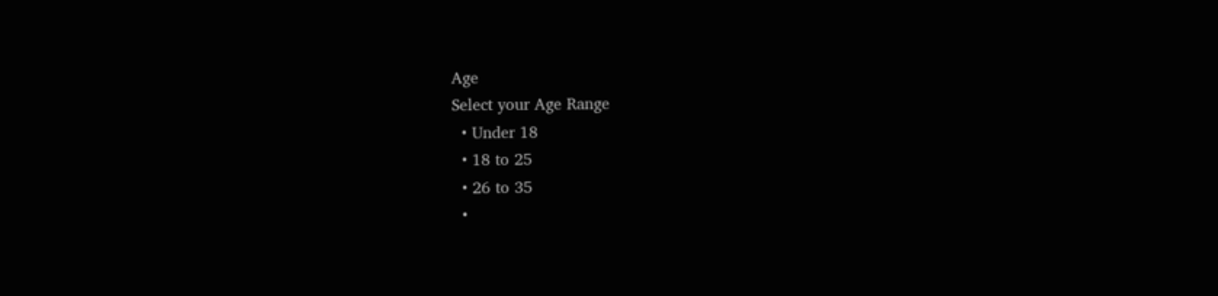Age
Select your Age Range
  • Under 18
  • 18 to 25
  • 26 to 35
  •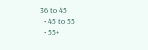36 to 45
  • 45 to 55
  • 55+